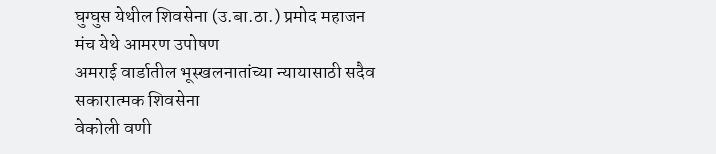घुग्घुस येथील शिवसेना (उ.बा.ठा.) प्रमोद महाजन मंच येथे आमरण उपोषण
अमराई वार्डातील भूस्खलनातांच्या न्यायासाठी सदैव सकारात्मक शिवसेना
वेकोली वणी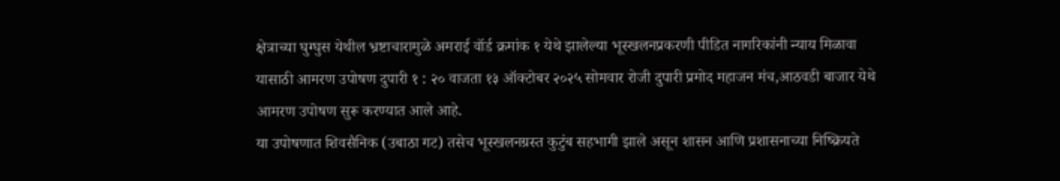क्षेत्राच्या घुग्घुस येथील भ्रष्टाचारामुळे अमराई वॉर्ड क्रमांक १ येथे झालेल्या भूस्खलनप्रकरणी पीडित नागरिकांनी न्याय मिळावा यासाठी आमरण उपोषण दुपारी १ : २० वाजता १३ ऑक्टोबर २०२५ सोमवार रोजी दुपारी प्रमोद महाजन मंच,आठवडी बाजार येथे आमरण उपोषण सुरू करण्यात आले आहे.
या उपोषणात शिवसैनिक (उबाठा गट) तसेच भूस्खलनग्रस्त कुटुंब सहभागी झाले असून शासन आणि प्रशासनाच्या निष्क्रियते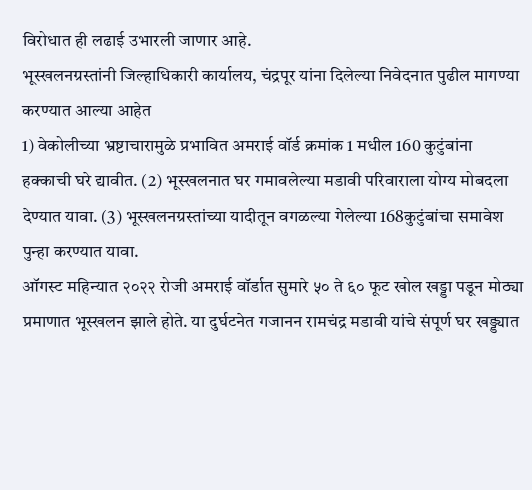विरोधात ही लढाई उभारली जाणार आहे.
भूस्खलनग्रस्तांनी जिल्हाधिकारी कार्यालय, चंद्रपूर यांना दिलेल्या निवेदनात पुढील मागण्या करण्यात आल्या आहेत
1) वेकोलीच्या भ्रष्टाचारामुळे प्रभावित अमराई वॉर्ड क्रमांक 1 मधील 160 कुटुंबांना हक्काची घरे द्यावीत. (2) भूस्खलनात घर गमावलेल्या मडावी परिवाराला योग्य मोबदला देण्यात यावा. (3) भूस्खलनग्रस्तांच्या यादीतून वगळल्या गेलेल्या 168कुटुंबांचा समावेश पुन्हा करण्यात यावा.
ऑगस्ट महिन्यात २०२२ रोजी अमराई वॉर्डात सुमारे ५० ते ६० फूट खोल खड्डा पडून मोठ्या प्रमाणात भूस्खलन झाले होते. या दुर्घटनेत गजानन रामचंद्र मडावी यांचे संपूर्ण घर खड्ड्यात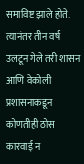समाविष्ट झाले होते. त्यानंतर तीन वर्ष उलटून गेले तरी शासन आणि वेकोली प्रशासनाकडून कोणतीही ठोस कारवाई न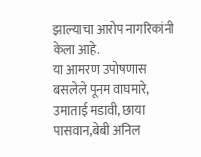झाल्याचा आरोप नागरिकांनी केला आहे.
या आमरण उपोषणास बसलेले पूनम वाघमारे, उमाताई मडावी, छाया पासवान,बेबी अनिल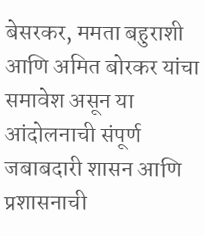बेसरकर, ममता बहुराशी आणि अमित बोरकर यांचा समावेश असून या आंदोलनाची संपूर्ण जबाबदारी शासन आणि प्रशासनाची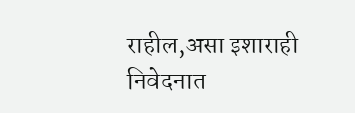राहील,असा इशाराही निवेदनात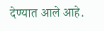देण्यात आले आहे.